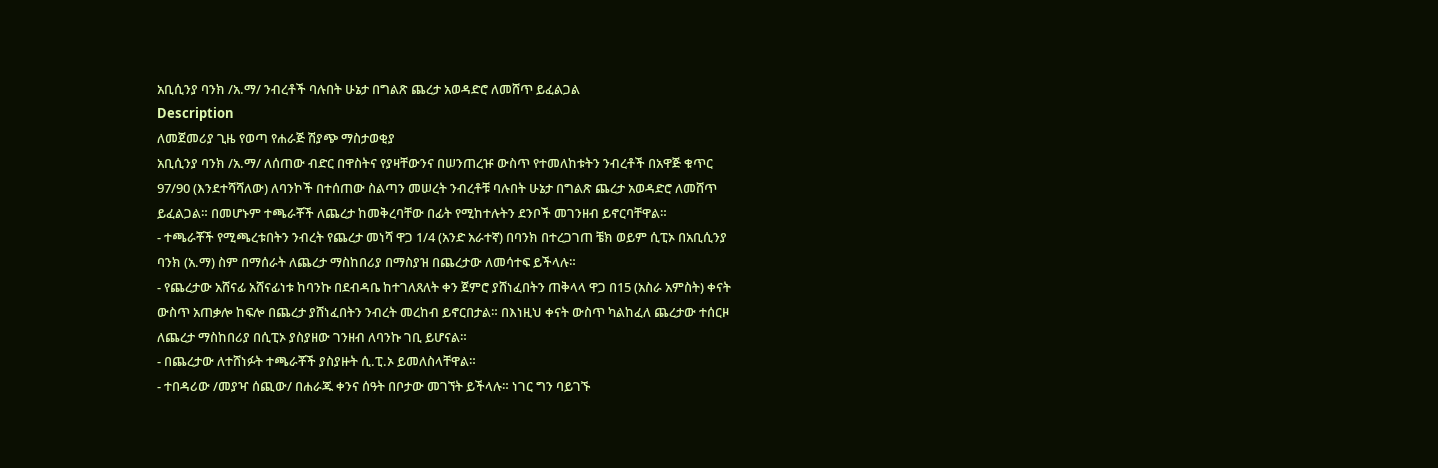አቢሲንያ ባንክ /አ.ማ/ ንብረቶች ባሉበት ሁኔታ በግልጽ ጨረታ አወዳድሮ ለመሸጥ ይፈልጋል
Description
ለመጀመሪያ ጊዜ የወጣ የሐራጅ ሽያጭ ማስታወቂያ
አቢሲንያ ባንክ /አ.ማ/ ለሰጠው ብድር በዋስትና የያዛቸውንና በሠንጠረዡ ውስጥ የተመለከቱትን ንብረቶች በአዋጅ ቁጥር 97/90 (እንደተሻሻለው) ለባንኮች በተሰጠው ስልጣን መሠረት ንብረቶቹ ባሉበት ሁኔታ በግልጽ ጨረታ አወዳድሮ ለመሸጥ ይፈልጋል። በመሆኑም ተጫራቾች ለጨረታ ከመቅረባቸው በፊት የሚከተሉትን ደንቦች መገንዘብ ይኖርባቸዋል።
- ተጫራቾች የሚጫረቱበትን ንብረት የጨረታ መነሻ ዋጋ 1/4 (አንድ አራተኛ) በባንክ በተረጋገጠ ቼክ ወይም ሲፒኦ በአቢሲንያ ባንክ (አ.ማ) ስም በማሰራት ለጨረታ ማስከበሪያ በማስያዝ በጨረታው ለመሳተፍ ይችላሉ።
- የጨረታው አሸናፊ አሸናፊነቱ ከባንኩ በደብዳቤ ከተገለጸለት ቀን ጀምሮ ያሸነፈበትን ጠቅላላ ዋጋ በ15 (አስራ አምስት) ቀናት ውስጥ አጠቃሎ ከፍሎ በጨረታ ያሸነፈበትን ንብረት መረከብ ይኖርበታል። በእነዚህ ቀናት ውስጥ ካልከፈለ ጨረታው ተሰርዞ ለጨረታ ማስከበሪያ በሲፒኦ ያስያዘው ገንዘብ ለባንኩ ገቢ ይሆናል።
- በጨረታው ለተሸነፉት ተጫራቾች ያስያዙት ሲ.ፒ.ኦ ይመለስላቸዋል።
- ተበዳሪው /መያዣ ሰጪው/ በሐራጁ ቀንና ሰዓት በቦታው መገኘት ይችላሉ። ነገር ግን ባይገኙ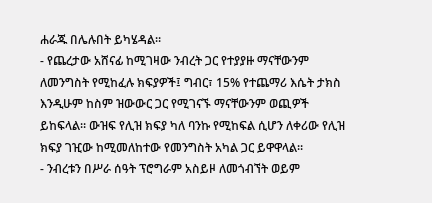ሐራጁ በሌሉበት ይካሄዳል።
- የጨረታው አሸናፊ ከሚገዛው ንብረት ጋር የተያያዙ ማናቸውንም ለመንግስት የሚከፈሉ ክፍያዎች፤ ግብር፣ 15% የተጨማሪ እሴት ታክስ እንዲሁም ከስም ዝውውር ጋር የሚገናኙ ማናቸውንም ወጪዎች ይከፍላል። ውዝፍ የሊዝ ክፍያ ካለ ባንኩ የሚከፍል ሲሆን ለቀሪው የሊዝ ክፍያ ገዢው ከሚመለከተው የመንግስት አካል ጋር ይዋዋላል።
- ንብረቱን በሥራ ሰዓት ፕሮግራም አስይዞ ለመጎብኘት ወይም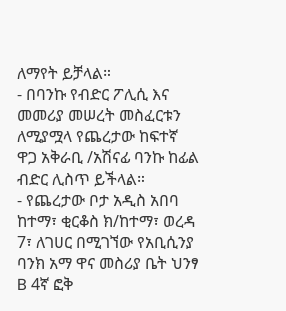ለማየት ይቻላል።
- በባንኩ የብድር ፖሊሲ እና መመሪያ መሠረት መስፈርቱን ለሚያሟላ የጨረታው ከፍተኛ ዋጋ አቅራቢ /አሽናፊ ባንኩ ከፊል ብድር ሊስጥ ይችላል።
- የጨረታው ቦታ አዲስ አበባ ከተማ፣ ቂርቆስ ክ/ከተማ፣ ወረዳ 7፣ ለገሀር በሚገኘው የአቢሲንያ ባንክ አማ ዋና መስሪያ ቤት ህንፃ B 4ኛ ፎቅ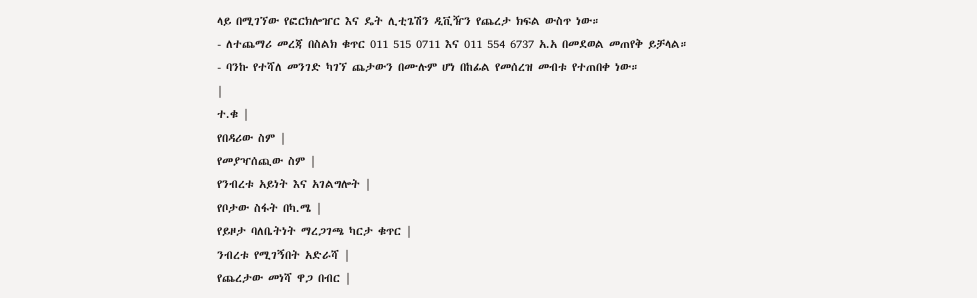ላይ በሚገኘው የፎርክሎዠር እና ዴት ሊቲጌሽን ዲቪዥን የጨረታ ክፍል ውስጥ ነው።
- ለተጨማሪ መረጃ በስልክ ቁጥር 011 515 0711 እና 011 554 6737 አ.አ በመደወል መጠየቅ ይቻላል።
- ባንኩ የተሻለ መንገድ ካገኘ ጨታውን በሙሉም ሆነ በከፊል የመሰረዝ መብቱ የተጠበቀ ነው።
|
ተ.ቁ |
የበዳሪው ስም |
የመያዣሰጪው ስም |
የንብረቱ አይነት እና አገልግሎት |
የቦታው ስፋት በካ.ሜ |
የይዞታ ባለቤትነት ማረጋገጫ ካርታ ቁጥር |
ንብረቱ የሚገኝበት አድራሻ |
የጨረታው መነሻ ዋጋ በብር |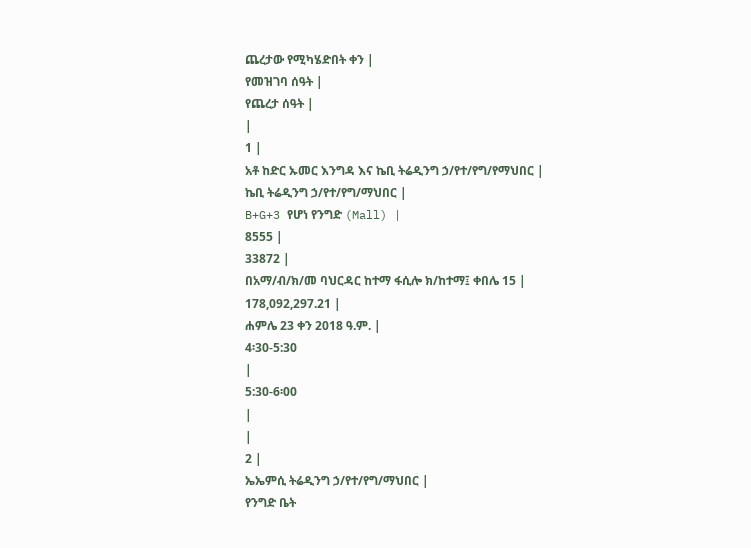ጨረታው የሚካሄድበት ቀን |
የመዝገባ ሰዓት |
የጨረታ ሰዓት |
|
1 |
አቶ ከድር ኡመር እንግዳ እና ኬቢ ትሬዲንግ ኃ/የተ/የግ/የማህበር |
ኬቢ ትሬዲንግ ኃ/የተ/የግ/ማህበር |
B+G+3 የሆነ የንግድ (Mall) |
8555 |
33872 |
በአማ/ብ/ክ/መ ባህርዳር ከተማ ፋሲሎ ክ/ከተማ፤ ቀበሌ 15 |
178,092,297.21 |
ሐምሌ 23 ቀን 2018 ዓ.ም. |
4፡30-5:30
|
5:30-6፡00
|
|
2 |
ኤኤምሲ ትሬዲንግ ኃ/የተ/የግ/ማህበር |
የንግድ ቤት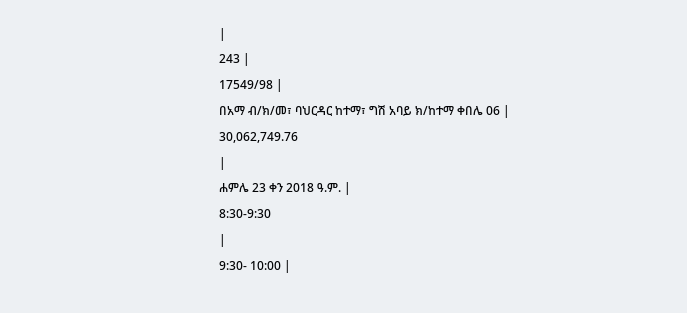|
243 |
17549/98 |
በአማ ብ/ክ/መ፣ ባህርዳር ከተማ፣ ግሽ አባይ ክ/ከተማ ቀበሌ 06 |
30,062,749.76
|
ሐምሌ 23 ቀን 2018 ዓ.ም. |
8:30-9:30
|
9:30- 10:00 |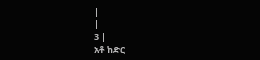|
|
3 |
አቶ ከድር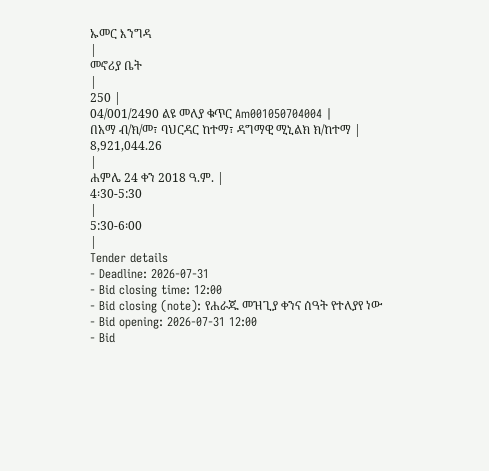ኡመር እንግዳ
|
መኖሪያ ቤት
|
250 |
04/001/2490 ልዩ መለያ ቁጥር Am001050704004 |
በአማ ብ/ክ/መ፣ ባህርዳር ከተማ፣ ዳግማዊ ሚኒልክ ክ/ከተማ |
8,921,044.26
|
ሐምሌ 24 ቀን 2018 ዓ.ም. |
4፡30-5:30
|
5:30-6፡00
|
Tender details
- Deadline: 2026-07-31
- Bid closing time: 12:00
- Bid closing (note): የሐራጁ መዝጊያ ቀንና ሰዓት የተለያየ ነው
- Bid opening: 2026-07-31 12:00
- Bid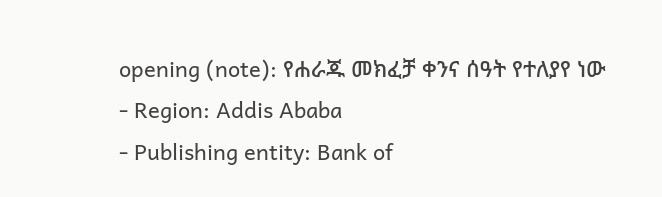opening (note): የሐራጁ መክፈቻ ቀንና ሰዓት የተለያየ ነው
- Region: Addis Ababa
- Publishing entity: Bank of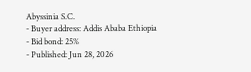Abyssinia S.C.
- Buyer address: Addis Ababa Ethiopia
- Bid bond: 25%
- Published: Jun 28, 2026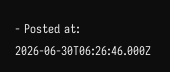- Posted at: 2026-06-30T06:26:46.000Z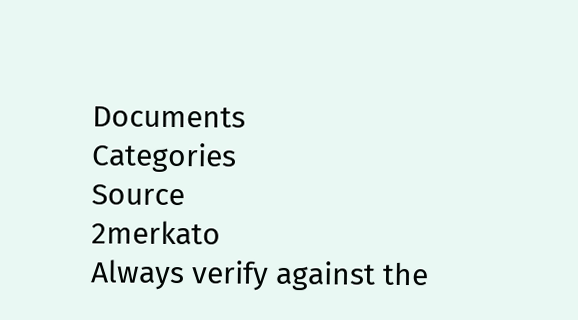Documents
Categories
Source
2merkato
Always verify against the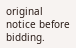original notice before bidding.